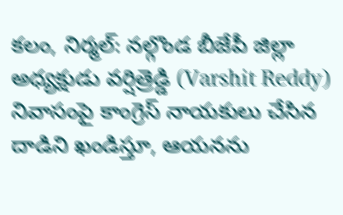కలం, నిర్మల్: నల్గొండ బీజేపీ జిల్లా అధ్యక్షుడు వర్షిత్రెడ్డి (Varshit Reddy) నివాసంపై కాంగ్రెస్ నాయకులు చేసిన దాడిని ఖండిస్తూ, ఆయనను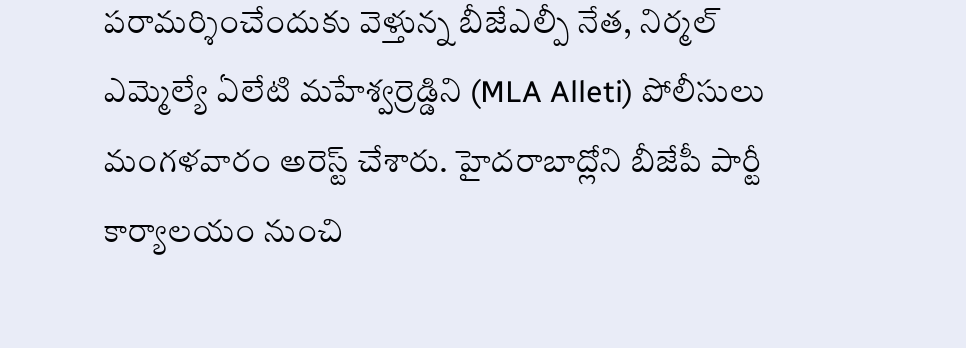పరామర్శించేందుకు వెళ్తున్న బీజేఎల్పీ నేత, నిర్మల్ ఎమ్మెల్యే ఏలేటి మహేశ్వర్రెడ్డిని (MLA Alleti) పోలీసులు మంగళవారం అరెస్ట్ చేశారు. హైదరాబాద్లోని బీజేపీ పార్టీ కార్యాలయం నుంచి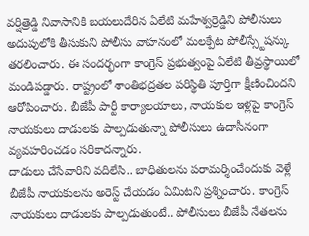వర్షిత్రెడ్డి నివాసానికి బయలుదేరిన ఏలేటి మహేశ్వర్రెడ్డిని పోలీసులు అదుపులోకి తీసుకుని పోలీసు వాహనంలో మలక్పేట పోలీస్స్టేషన్కు తరలించారు. ఈ సందర్భంగా కాంగ్రెస్ ప్రభుత్వంపై ఏలేటి తీవ్రస్థాయిలో మండిపడ్డారు. రాష్ట్రంలో శాంతిభద్రతల పరిస్థితి పూర్తిగా క్షీణించిందని ఆరోపించారు. బీజేపీ పార్టీ కార్యాలయాలు, నాయకుల ఇళ్లపై కాంగ్రెస్ నాయకులు దాడులకు పాల్పడుతున్నా పోలీసులు ఉదాసీనంగా వ్యవహరించడం సరికాదన్నారు.
దాడులు చేసేవారిని వదిలేసి.. బాధితులను పరామర్శించేందుకు వెళ్లే బీజేపీ నాయకులను అరెస్ట్ చేయడం ఏమిటని ప్రశ్నించారు. కాంగ్రెస్ నాయకులు దాడులకు పాల్పడుతుంటే.. పోలీసులు బీజేపీ నేతలను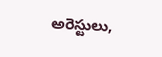అరెస్టులు,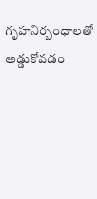గృహనిర్బంధాలతో అడ్డుకోవడం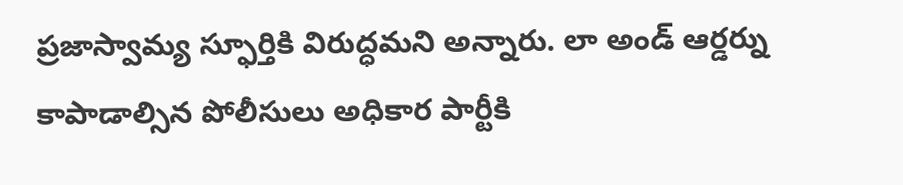ప్రజాస్వామ్య స్ఫూర్తికి విరుద్ధమని అన్నారు. లా అండ్ ఆర్డర్ను కాపాడాల్సిన పోలీసులు అధికార పార్టీకి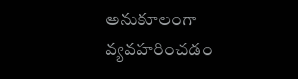అనుకూలంగా వ్యవహరించడం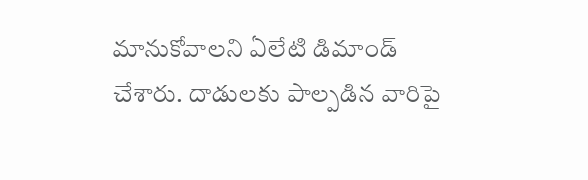మానుకోవాలని ఏలేటి డిమాండ్ చేశారు. దాడులకు పాల్పడిన వారిపై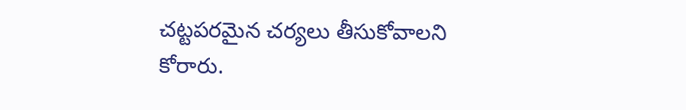చట్టపరమైన చర్యలు తీసుకోవాలని కోరారు.